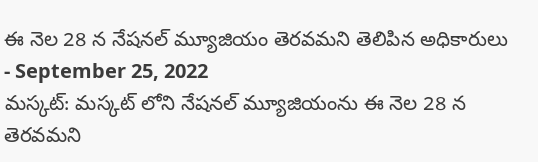ఈ నెల 28 న నేషనల్ మ్యూజియం తెరవమని తెలిపిన అధికారులు
- September 25, 2022
మస్కట్: మస్కట్ లోని నేషనల్ మ్యూజియంను ఈ నెల 28 న తెరవమని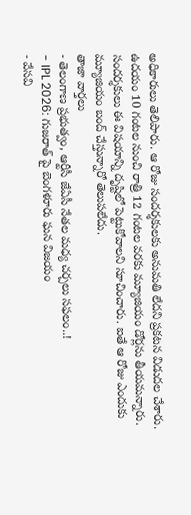అధికారులు తెలిపారు. ఆ రోజు సందర్శకులకు అనుమతి లేదని ప్రకటన విడుదల చేశారు. ఉదయం 10 గంటల నుంచి రాత్రి 12 గంటల వరకు మ్యూజియం డోర్లను తీయమన్నారు. సందర్శకులు ఈ విషయాన్ని దృష్టిలో పెట్టుకోవాలని సూచించారు. ఐతే ఆ రోజు ఎందుకు మ్యూజియం బంద్ చేస్తున్నారో తెలుపలేదు.
తాజా వార్తలు
- తెలంగాణ ప్రభుత్వం, ఆర్టీసీ జేఏసీ నేతల మధ్య చర్చలు సఫలం..!
- IPL 2026: గుజరాత్ పై బెంగళూరు ఘన విజయం
- వేసవి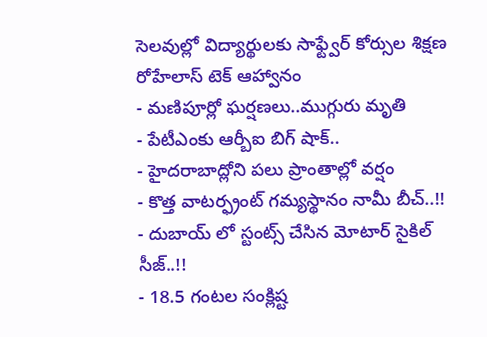సెలవుల్లో విద్యార్థులకు సాఫ్ట్వేర్ కోర్సుల శిక్షణ రోహేలాస్ టెక్ ఆహ్వానం
- మణిపూర్లో ఘర్షణలు..ముగ్గురు మృతి
- పేటీఎంకు ఆర్బీఐ బిగ్ షాక్..
- హైదరాబాద్లోని పలు ప్రాంతాల్లో వర్షం
- కొత్త వాటర్ఫ్రంట్ గమ్యస్థానం నామీ బీచ్..!!
- దుబాయ్ లో స్టంట్స్ చేసిన మోటార్ సైకిల్ సీజ్..!!
- 18.5 గంటల సంక్లిష్ట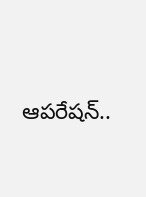ఆపరేషన్..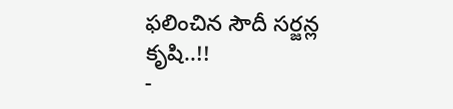ఫలించిన సౌదీ సర్జన్ల కృషి..!!
-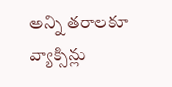అన్ని తరాలకూ వ్యాక్సిన్లు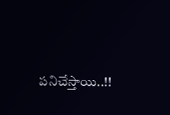పనిచేస్తాయి..!!